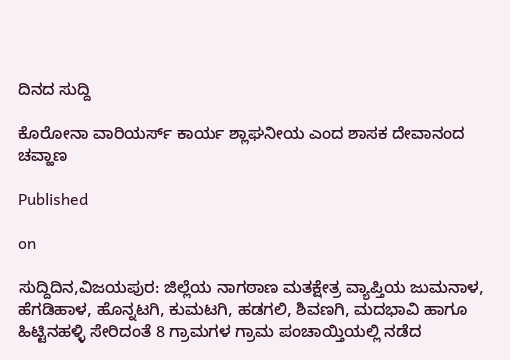ದಿನದ ಸುದ್ದಿ

ಕೊರೋನಾ ವಾರಿಯರ್ಸ್ ಕಾರ್ಯ ಶ್ಲಾಘನೀಯ ಎಂದ ಶಾಸಕ ದೇವಾನಂದ ಚವ್ಹಾಣ

Published

on

ಸುದ್ದಿದಿನ,ವಿಜಯಪುರ: ಜಿಲ್ಲೆಯ ನಾಗಠಾಣ ಮತಕ್ಷೇತ್ರ ವ್ಯಾಪ್ತಿಯ ಜುಮನಾಳ, ಹೆಗಡಿಹಾಳ, ಹೊನ್ನಟಗಿ, ಕುಮಟಗಿ, ಹಡಗಲಿ, ಶಿವಣಗಿ, ಮದಭಾವಿ ಹಾಗೂ ಹಿಟ್ಟಿನಹಳ್ಳಿ ಸೇರಿದಂತೆ 8 ಗ್ರಾಮಗಳ ಗ್ರಾಮ ಪಂಚಾಯ್ತಿಯಲ್ಲಿ ನಡೆದ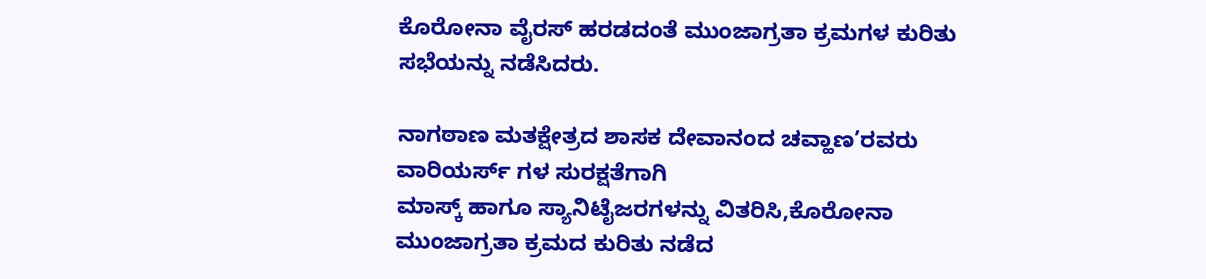ಕೊರೋನಾ ವೈರಸ್ ಹರಡದಂತೆ ಮುಂಜಾಗ್ರತಾ ಕ್ರಮಗಳ ಕುರಿತು ಸಭೆಯನ್ನು ನಡೆಸಿದರು.

ನಾಗಠಾಣ ಮತಕ್ಷೇತ್ರದ ಶಾಸಕ ದೇವಾನಂದ ಚವ್ಹಾಣ’ರವರು ವಾರಿಯರ್ಸ್ ಗಳ ಸುರಕ್ಷತೆಗಾಗಿ
ಮಾಸ್ಕ್ ಹಾಗೂ ಸ್ಯಾನಿಟೈಜರಗಳನ್ನು ವಿತರಿಸಿ,ಕೊರೋನಾ ಮುಂಜಾಗ್ರತಾ ಕ್ರಮದ ಕುರಿತು ನಡೆದ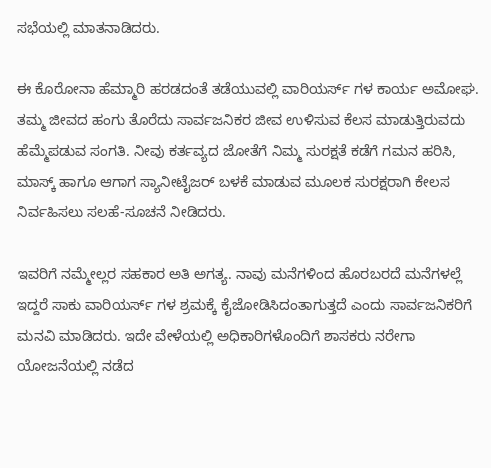ಸಭೆಯಲ್ಲಿ ಮಾತನಾಡಿದರು.

ಈ ಕೊರೋನಾ ಹೆಮ್ಮಾರಿ ಹರಡದಂತೆ ತಡೆಯುವಲ್ಲಿ ವಾರಿಯರ್ಸ್ ಗಳ ಕಾರ್ಯ ಅಮೋಘ. ತಮ್ಮ ಜೀವದ ಹಂಗು ತೊರೆದು ಸಾರ್ವಜನಿಕರ ಜೀವ ಉಳಿಸುವ ಕೆಲಸ ಮಾಡುತ್ತಿರುವದು ಹೆಮ್ಮೆಪಡುವ ಸಂಗತಿ. ನೀವು ಕರ್ತವ್ಯದ ಜೋತೆಗೆ ನಿಮ್ಮ ಸುರಕ್ಷತೆ ಕಡೆಗೆ ಗಮನ ಹರಿಸಿ, ಮಾಸ್ಕ್ ಹಾಗೂ ಆಗಾಗ ಸ್ಯಾನೀಟೈಜರ್ ಬಳಕೆ ಮಾಡುವ ಮೂಲಕ ಸುರಕ್ಷರಾಗಿ ಕೇಲಸ ನಿರ್ವಹಿಸಲು ಸಲಹೆ-ಸೂಚನೆ ನೀಡಿದರು.

ಇವರಿಗೆ ನಮ್ಮೇಲ್ಲರ ಸಹಕಾರ ಅತಿ ಅಗತ್ಯ. ನಾವು ಮನೆಗಳಿಂದ ಹೊರಬರದೆ ಮನೆಗಳಲ್ಲೆ ಇದ್ದರೆ ಸಾಕು ವಾರಿಯರ್ಸ್ ಗಳ ಶ್ರಮಕ್ಕೆ ಕೈಜೋಡಿಸಿದಂತಾಗುತ್ತದೆ ಎಂದು ಸಾರ್ವಜನಿಕರಿಗೆ ಮನವಿ ಮಾಡಿದರು. ಇದೇ ವೇಳೆಯಲ್ಲಿ ಅಧಿಕಾರಿಗಳೊಂದಿಗೆ ಶಾಸಕರು ನರೇಗಾ ಯೋಜನೆಯಲ್ಲಿ ನಡೆದ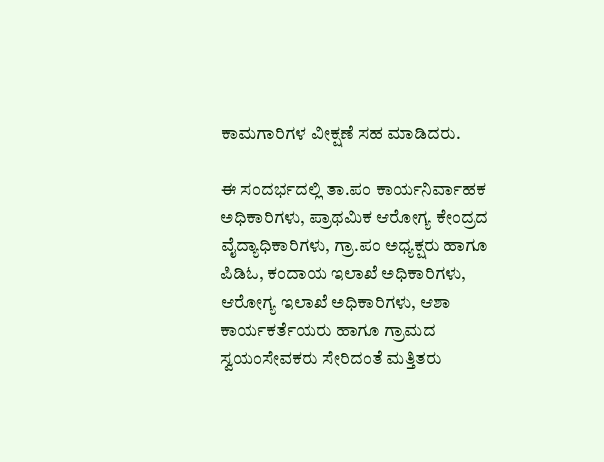ಕಾಮಗಾರಿಗಳ ವೀಕ್ಷಣೆ ಸಹ ಮಾಡಿದರು.

ಈ ಸಂದರ್ಭದಲ್ಲಿ ತಾ.ಪಂ ಕಾರ್ಯನಿರ್ವಾಹಕ ಅಧಿಕಾರಿಗಳು, ಪ್ರಾಥಮಿಕ ಆರೋಗ್ಯ ಕೇಂದ್ರದ ವೈದ್ಯಾಧಿಕಾರಿಗಳು, ಗ್ರಾ.ಪಂ ಅಧ್ಯಕ್ಷರು ಹಾಗೂ ಪಿಡಿಓ, ಕಂದಾಯ ಇಲಾಖೆ ಅಧಿಕಾರಿಗಳು, ಆರೋಗ್ಯ ಇಲಾಖೆ ಅಧಿಕಾರಿಗಳು, ಆಶಾ ಕಾರ್ಯಕರ್ತೆಯರು ಹಾಗೂ ಗ್ರಾಮದ ಸ್ವಯಂಸೇವಕರು ಸೇರಿದಂತೆ ಮತ್ತಿತರು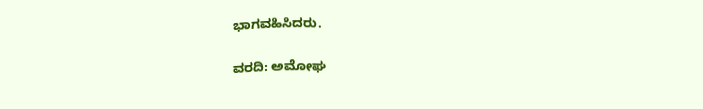ಭಾಗವಹಿಸಿದರು.

ವರದಿ: ಅಮೋಘ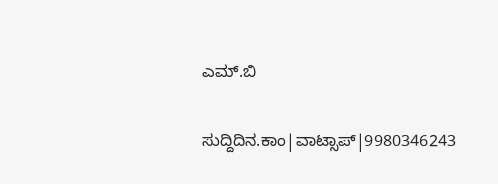ಎಮ್.ಬಿ

ಸುದ್ದಿದಿನ.ಕಾಂ|ವಾಟ್ಸಾಪ್|9980346243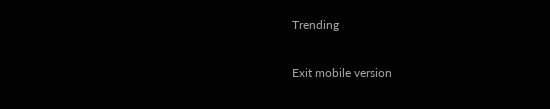Trending

Exit mobile version